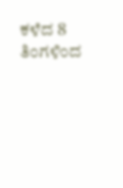ಕಳೆದ 8 ತಿಂಗಳಿಂದ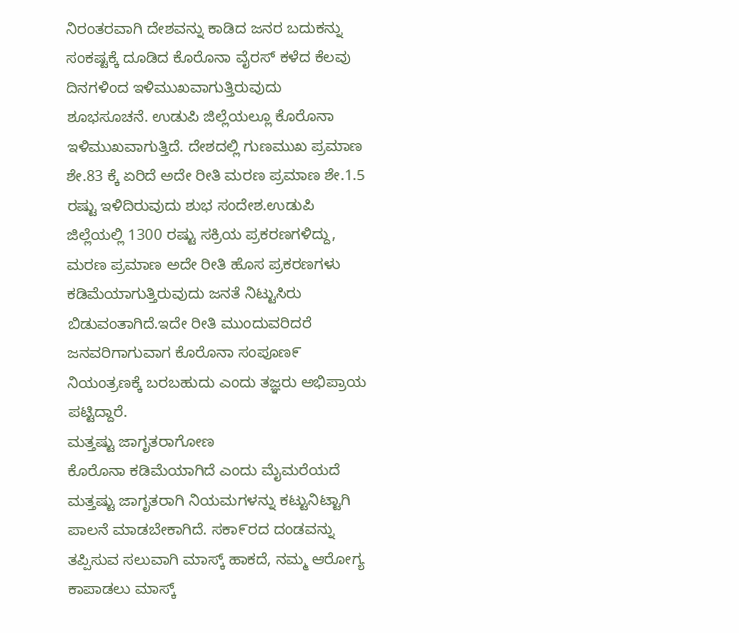ನಿರಂತರವಾಗಿ ದೇಶವನ್ನು ಕಾಡಿದ ಜನರ ಬದುಕನ್ನು ಸಂಕಷ್ಟಕ್ಕೆ ದೂಡಿದ ಕೊರೊನಾ ವೈರಸ್ ಕಳೆದ ಕೆಲವು ದಿನಗಳಿಂದ ಇಳಿಮುಖವಾಗುತ್ತಿರುವುದು ಶೂಭಸೂಚನೆ. ಉಡುಪಿ ಜಿಲ್ಲೆಯಲ್ಲೂ ಕೊರೊನಾ ಇಳಿಮುಖವಾಗುತ್ತಿದೆ. ದೇಶದಲ್ಲಿ ಗುಣಮುಖ ಪ್ರಮಾಣ ಶೇ.83 ಕ್ಕೆ ಏರಿದೆ ಅದೇ ರೀತಿ ಮರಣ ಪ್ರಮಾಣ ಶೇ.1.5 ರಷ್ಟು ಇಳಿದಿರುವುದು ಶುಭ ಸಂದೇಶ.ಉಡುಪಿ ಜಿಲ್ಲೆಯಲ್ಲಿ 1300 ರಷ್ಟು ಸಕ್ರಿಯ ಪ್ರಕರಣಗಳಿದ್ದು, ಮರಣ ಪ್ರಮಾಣ ಅದೇ ರೀತಿ ಹೊಸ ಪ್ರಕರಣಗಳು ಕಡಿಮೆಯಾಗುತ್ತಿರುವುದು ಜನತೆ ನಿಟ್ಟುಸಿರು ಬಿಡುವಂತಾಗಿದೆ.ಇದೇ ರೀತಿ ಮುಂದುವರಿದರೆ ಜನವರಿಗಾಗುವಾಗ ಕೊರೊನಾ ಸಂಪೂಣ೯ ನಿಯಂತ್ರಣಕ್ಕೆ ಬರಬಹುದು ಎಂದು ತಜ್ಞರು ಅಭಿಪ್ರಾಯ ಪಟ್ಟಿದ್ದಾರೆ.
ಮತ್ತಷ್ಟು ಜಾಗೃತರಾಗೋಣ
ಕೊರೊನಾ ಕಡಿಮೆಯಾಗಿದೆ ಎಂದು ಮೈಮರೆಯದೆ ಮತ್ತಷ್ಟು ಜಾಗೃತರಾಗಿ ನಿಯಮಗಳನ್ನು ಕಟ್ಟುನಿಟ್ಟಾಗಿ ಪಾಲನೆ ಮಾಡಬೇಕಾಗಿದೆ. ಸಕಾ೯ರದ ದಂಡವನ್ನು ತಪ್ಪಿಸುವ ಸಲುವಾಗಿ ಮಾಸ್ಕ್ ಹಾಕದೆ, ನಮ್ಮ ಆರೋಗ್ಯ ಕಾಪಾಡಲು ಮಾಸ್ಕ್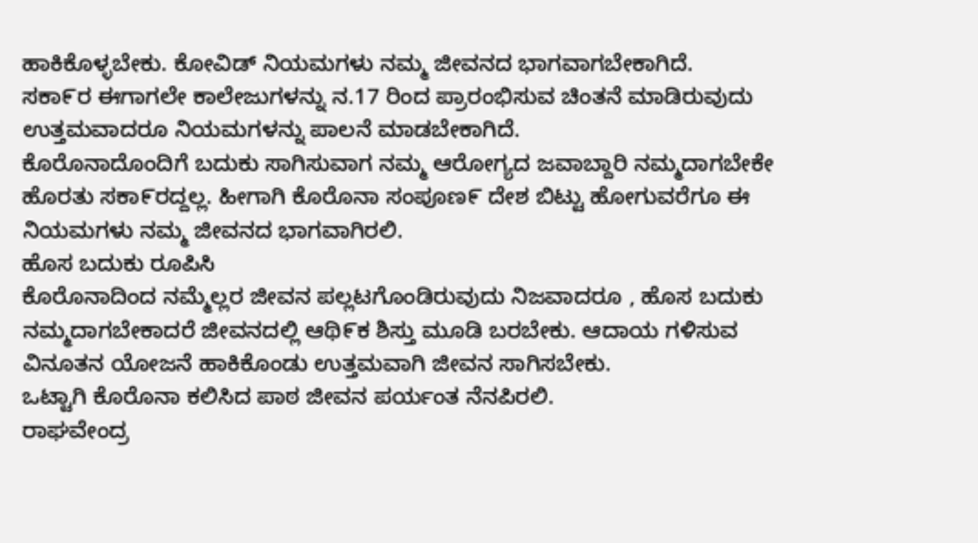ಹಾಕಿಕೊಳ್ಳಬೇಕು. ಕೋವಿಡ್ ನಿಯಮಗಳು ನಮ್ಮ ಜೀವನದ ಭಾಗವಾಗಬೇಕಾಗಿದೆ.
ಸಕಾ೯ರ ಈಗಾಗಲೇ ಕಾಲೇಜುಗಳನ್ನು ನ.17 ರಿಂದ ಪ್ರಾರಂಭಿಸುವ ಚಿಂತನೆ ಮಾಡಿರುವುದು ಉತ್ತಮವಾದರೂ ನಿಯಮಗಳನ್ನು ಪಾಲನೆ ಮಾಡಬೇಕಾಗಿದೆ.
ಕೊರೊನಾದೊಂದಿಗೆ ಬದುಕು ಸಾಗಿಸುವಾಗ ನಮ್ಮ ಆರೋಗ್ಯದ ಜವಾಬ್ದಾರಿ ನಮ್ಮದಾಗಬೇಕೇ ಹೊರತು ಸಕಾ೯ರದ್ದಲ್ಲ. ಹೀಗಾಗಿ ಕೊರೊನಾ ಸಂಪೂಣ೯ ದೇಶ ಬಿಟ್ಟು ಹೋಗುವರೆಗೂ ಈ ನಿಯಮಗಳು ನಮ್ಮ ಜೀವನದ ಭಾಗವಾಗಿರಲಿ.
ಹೊಸ ಬದುಕು ರೂಪಿಸಿ
ಕೊರೊನಾದಿಂದ ನಮ್ಮೆಲ್ಲರ ಜೀವನ ಪಲ್ಲಟಗೊಂಡಿರುವುದು ನಿಜವಾದರೂ , ಹೊಸ ಬದುಕು ನಮ್ಮದಾಗಬೇಕಾದರೆ ಜೀವನದಲ್ಲಿ ಆಥಿ೯ಕ ಶಿಸ್ತು ಮೂಡಿ ಬರಬೇಕು. ಆದಾಯ ಗಳಿಸುವ ವಿನೂತನ ಯೋಜನೆ ಹಾಕಿಕೊಂಡು ಉತ್ತಮವಾಗಿ ಜೀವನ ಸಾಗಿಸಬೇಕು.
ಒಟ್ಟಾಗಿ ಕೊರೊನಾ ಕಲಿಸಿದ ಪಾಠ ಜೀವನ ಪರ್ಯಂತ ನೆನಪಿರಲಿ.
ರಾಘವೇಂದ್ರ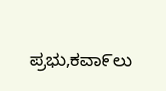ಪ್ರಭು,ಕವಾ೯ಲು